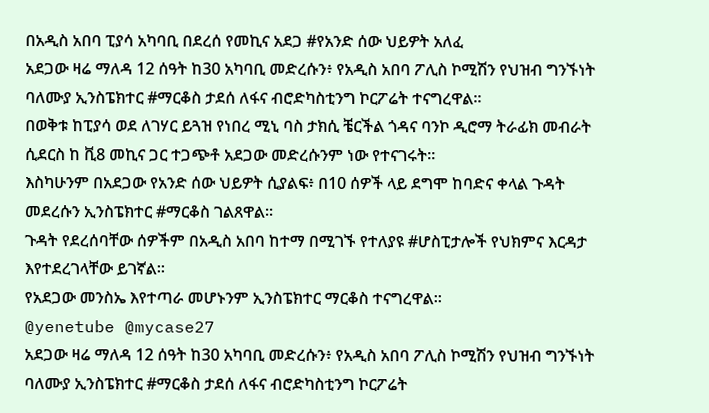በአዲስ አበባ ፒያሳ አካባቢ በደረሰ የመኪና አደጋ #የአንድ ሰው ህይዎት አለፈ
አደጋው ዛሬ ማለዳ 12 ሰዓት ከ30 አካባቢ መድረሱን፥ የአዲስ አበባ ፖሊስ ኮሚሽን የህዝብ ግንኙነት ባለሙያ ኢንስፔክተር #ማርቆስ ታደሰ ለፋና ብሮድካስቲንግ ኮርፖሬት ተናግረዋል።
በወቅቱ ከፒያሳ ወደ ለገሃር ይጓዝ የነበረ ሚኒ ባስ ታክሲ ቼርችል ጎዳና ባንኮ ዲሮማ ትራፊክ መብራት ሲደርስ ከ ቪ8 መኪና ጋር ተጋጭቶ አደጋው መድረሱንም ነው የተናገሩት።
እስካሁንም በአደጋው የአንድ ሰው ህይዎት ሲያልፍ፥ በ10 ሰዎች ላይ ደግሞ ከባድና ቀላል ጉዳት መደረሱን ኢንስፔክተር #ማርቆስ ገልጸዋል።
ጉዳት የደረሰባቸው ሰዎችም በአዲስ አበባ ከተማ በሚገኙ የተለያዩ #ሆስፒታሎች የህክምና እርዳታ እየተደረገላቸው ይገኛል።
የአደጋው መንስኤ እየተጣራ መሆኑንም ኢንስፔክተር ማርቆስ ተናግረዋል።
@yenetube @mycase27
አደጋው ዛሬ ማለዳ 12 ሰዓት ከ30 አካባቢ መድረሱን፥ የአዲስ አበባ ፖሊስ ኮሚሽን የህዝብ ግንኙነት ባለሙያ ኢንስፔክተር #ማርቆስ ታደሰ ለፋና ብሮድካስቲንግ ኮርፖሬት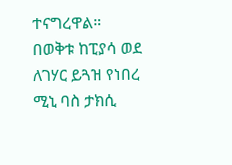ተናግረዋል።
በወቅቱ ከፒያሳ ወደ ለገሃር ይጓዝ የነበረ ሚኒ ባስ ታክሲ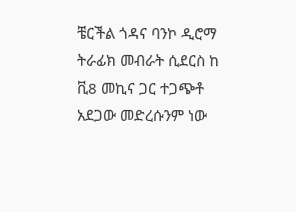ቼርችል ጎዳና ባንኮ ዲሮማ ትራፊክ መብራት ሲደርስ ከ ቪ8 መኪና ጋር ተጋጭቶ አደጋው መድረሱንም ነው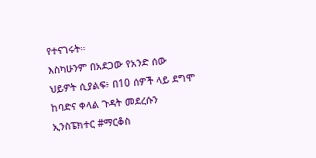የተናገሩት።
እስካሁንም በአደጋው የአንድ ሰው ህይዎት ሲያልፍ፥ በ10 ሰዎች ላይ ደግሞ ከባድና ቀላል ጉዳት መደረሱን ኢንስፔክተር #ማርቆስ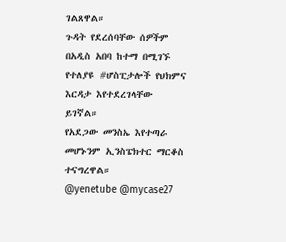ገልጸዋል።
ጉዳት የደረሰባቸው ሰዎችም በአዲስ አበባ ከተማ በሚገኙ የተለያዩ #ሆስፒታሎች የህክምና እርዳታ እየተደረገላቸው ይገኛል።
የአደጋው መንስኤ እየተጣራ መሆኑንም ኢንስፔክተር ማርቆስ ተናግረዋል።
@yenetube @mycase27